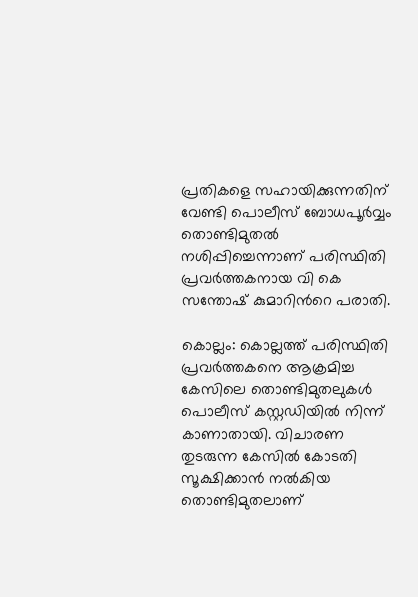പ്രതികളെ സഹായിക്കുന്നതിന് വേണ്ടി പൊലീസ് ബോധപൂര്‍വ്വം തൊണ്ടിമുതല്‍ നശിപ്പിച്ചെന്നാണ് പരിസ്ഥിതി പ്രവര്‍ത്തകനായ വി കെ സന്തോഷ് കുമാറിന്‍റെ പരാതി.

കൊല്ലം: കൊല്ലത്ത് പരിസ്ഥിതി പ്രവര്‍ത്തകനെ ആക്രമിച്ച കേസിലെ തൊണ്ടിമുതലുകള്‍ പൊലീസ് കസ്റ്റഡിയില്‍ നിന്ന് കാണാതായി. വിചാരണ തുടരുന്ന കേസില്‍ കോടതി സൂക്ഷിക്കാന്‍ നല്‍കിയ തൊണ്ടിമുതലാണ്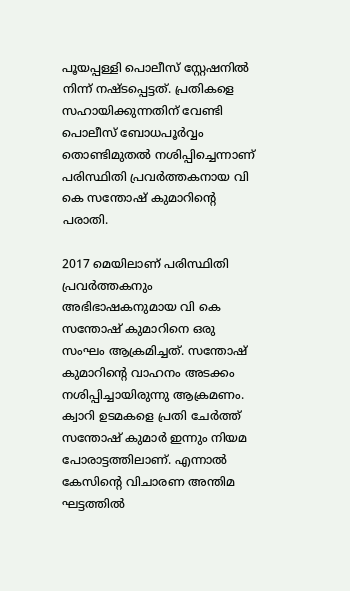പൂയപ്പള്ളി പൊലീസ് സ്റ്റേഷനില്‍ നിന്ന് നഷ്ടപ്പെട്ടത്. പ്രതികളെ സഹായിക്കുന്നതിന് വേണ്ടി പൊലീസ് ബോധപൂര്‍വ്വം തൊണ്ടിമുതല്‍ നശിപ്പിച്ചെന്നാണ് പരിസ്ഥിതി പ്രവര്‍ത്തകനായ വി കെ സന്തോഷ് കുമാറിന്‍റെ പരാതി.

2017 മെയിലാണ് പരിസ്ഥിതി പ്രവര്‍ത്തകനും അഭിഭാഷകനുമായ വി കെ സന്തോഷ് കുമാറിനെ ഒരു സംഘം ആക്രമിച്ചത്. സന്തോഷ് കുമാറിന്‍റെ വാഹനം അടക്കം നശിപ്പിച്ചായിരുന്നു ആക്രമണം. ക്വാറി ഉടമകളെ പ്രതി ചേര്‍ത്ത് സന്തോഷ് കുമാര്‍ ഇന്നും നിയമ പോരാട്ടത്തിലാണ്. എന്നാല്‍ കേസിന്‍റെ വിചാരണ അന്തിമ ഘട്ടത്തില്‍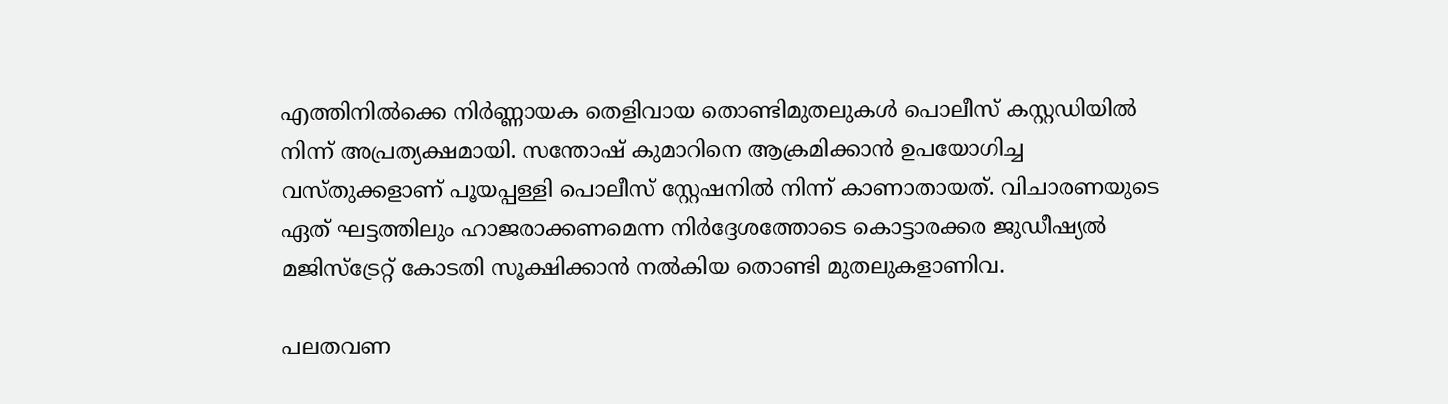എത്തിനില്‍ക്കെ നിര്‍ണ്ണായക തെളിവായ തൊണ്ടിമുതലുകള്‍ പൊലീസ് കസ്റ്റഡിയില്‍ നിന്ന് അപ്രത്യക്ഷമായി. സന്തോഷ് കുമാറിനെ ആക്രമിക്കാന്‍ ഉപയോഗിച്ച വസ്തുക്കളാണ് പൂയപ്പള്ളി പൊലീസ് സ്റ്റേഷനില്‍ നിന്ന് കാണാതായത്. വിചാരണയുടെ ഏത് ഘട്ടത്തിലും ഹാജരാക്കണമെന്ന നിര്‍ദ്ദേശത്തോടെ കൊട്ടാരക്കര ജുഡീഷ്യല്‍ മജിസ്ട്രേറ്റ് കോടതി സൂക്ഷിക്കാന്‍ നല്‍കിയ തൊണ്ടി മുതലുകളാണിവ.

പലതവണ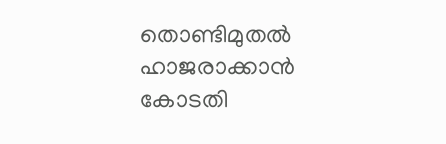തൊണ്ടിമുതല്‍ ഹാജരാക്കാന്‍ കോടതി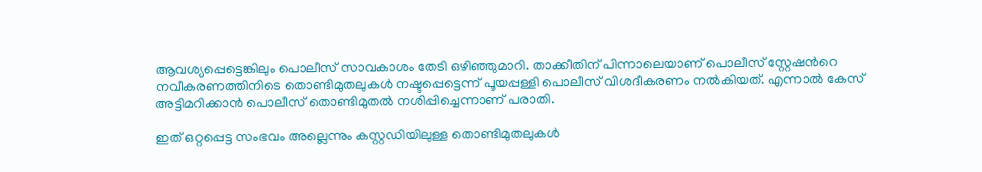ആവശ്യപ്പെട്ടെങ്കിലും പൊലീസ് സാവകാശം തേടി ഒഴിഞ്ഞുമാറി. താക്കീതിന് പിന്നാലെയാണ് പൊലീസ് സ്റ്റേഷന്‍റെ നവീകരണത്തിനിടെ തൊണ്ടിമുതലുകള്‍ നഷ്ടപ്പെട്ടെന്ന് പൂയപ്പള്ളി പൊലീസ് വിശദീകരണം നല്‍കിയത്. എന്നാല്‍ കേസ് അട്ടിമറിക്കാന്‍ പൊലീസ് തൊണ്ടിമുതല്‍ നശിപ്പിച്ചെന്നാണ് പരാതി.

ഇത് ഒറ്റപ്പെട്ട സംഭവം അല്ലെന്നും കസ്റ്റഡിയിലുള്ള തൊണ്ടിമുതലുകള്‍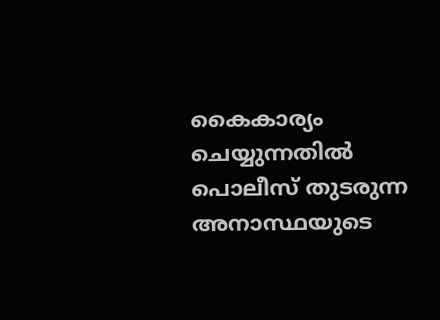കൈകാര്യം ചെയ്യുന്നതില്‍ പൊലീസ് തുടരുന്ന അനാസ്ഥയുടെ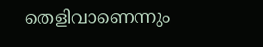തെളിവാണെന്നും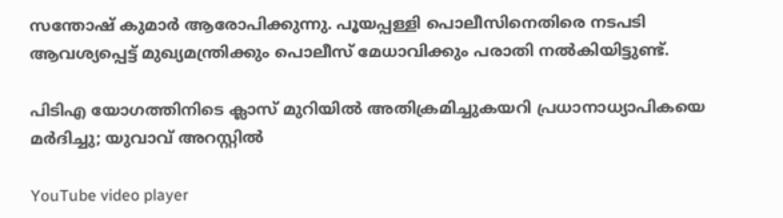സന്തോഷ് കുമാര്‍ ആരോപിക്കുന്നു. പൂയപ്പള്ളി പൊലീസിനെതിരെ നടപടി ആവശ്യപ്പെട്ട് മുഖ്യമന്ത്രിക്കും പൊലീസ് മേധാവിക്കും പരാതി നല്‍കിയിട്ടുണ്ട്.

പിടിഎ യോഗത്തിനിടെ ക്ലാസ് മുറിയിൽ അതിക്രമിച്ചുകയറി പ്രധാനാധ്യാപികയെ മർദിച്ചു; യുവാവ് അറസ്റ്റിൽ

YouTube video player